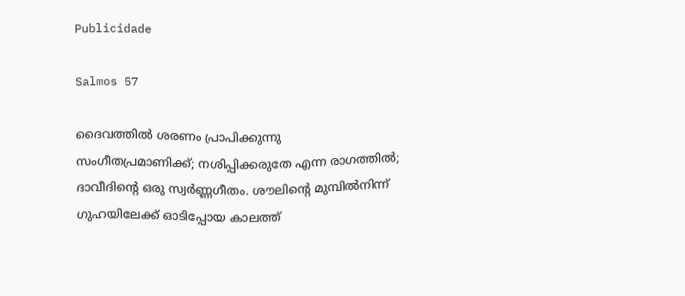Publicidade

Salmos 57

ദൈവത്തിൽ ശരണം പ്രാപിക്കുന്നു
സംഗീതപ്രമാണിക്ക്; നശിപ്പിക്കരുതേ എന്ന രാഗത്തിൽ; ദാവീദിന്‍റെ ഒരു സ്വർണ്ണഗീതം. ശൗലിന്‍റെ മുമ്പിൽനിന്ന് ഗുഹയിലേക്ക് ഓടിപ്പോയ കാലത്ത്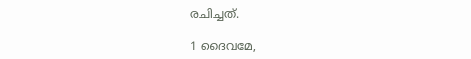രചിച്ചത്.

1 ദൈവമേ,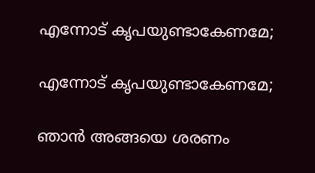എന്നോട് കൃപയുണ്ടാകേണമേ;

എന്നോട് കൃപയുണ്ടാകേണമേ;

ഞാൻ അങ്ങയെ ശരണം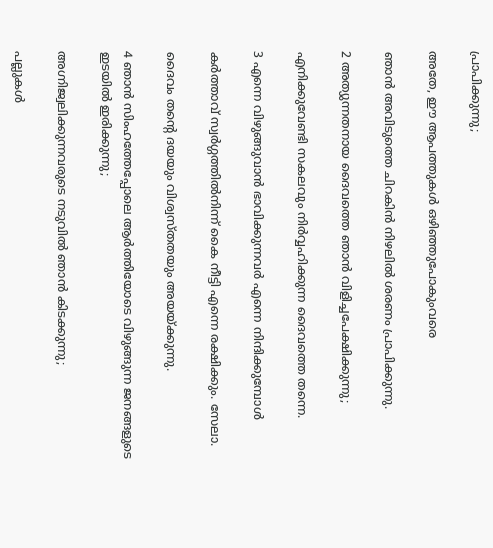പ്രാപിക്കുന്നു;

അതേ, ഈ ആപത്തുകൾ ഒഴിഞ്ഞുപോകുംവരെ

ഞാൻ അവിടുത്തെ ചിറകിൻ നിഴലിൽ ശരണം പ്രാപിക്കുന്നു.

2 അത്യുന്നതനായ ദൈവത്തെ ഞാൻ വിളിച്ചപേക്ഷിക്കുന്നു;

എനിക്കുവേണ്ടി സകലവും നിർവ്വഹിക്കുന്ന ദൈവത്തെ തന്നെ.

3 എന്നെ വിഴുങ്ങുവാൻ ഭാവിക്കുന്നവർ എന്നെ നിന്ദിക്കുമ്പോൾ

കർത്താവ് സ്വർഗ്ഗത്തിൽനിന്ന് കൈ നീട്ടി എന്നെ രക്ഷിക്കും. സേലാ.

ദൈവം തന്‍റെ ദയയും വിശ്വസ്തതയും അയയ്ക്കുന്നു.

4 ഞാന്‍ സിംഹത്തേപ്പോലെ ആര്‍ത്തിയോടെ വിഴുങ്ങുന്ന ജനങ്ങളുടെ ഇടയിൽ ഇരിക്കുന്നു;

അഗ്നിജ്വലിക്കുന്നവരുടെ നടുവിൽ ഞാൻ കിടക്കുന്നു;

പല്ലുകൾ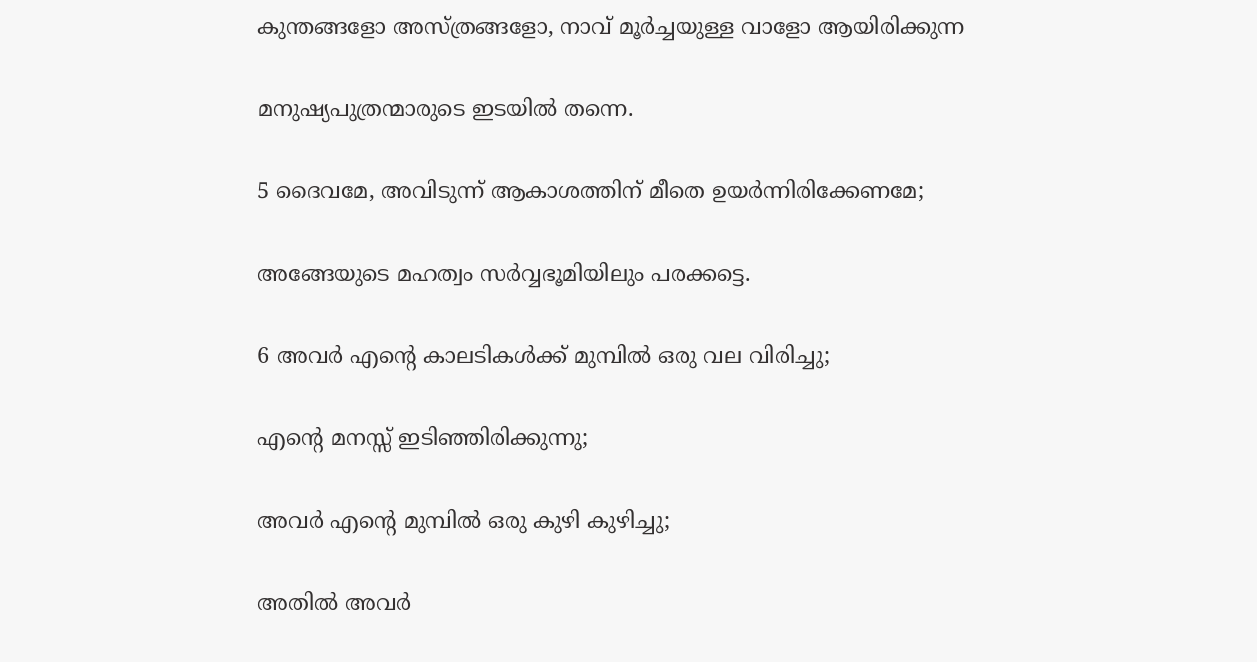കുന്തങ്ങളോ അസ്ത്രങ്ങളോ, നാവ് മൂർച്ചയുള്ള വാളോ ആയിരിക്കുന്ന

മനുഷ്യപുത്രന്മാരുടെ ഇടയിൽ തന്നെ.

5 ദൈവമേ, അവിടുന്ന് ആകാശത്തിന് മീതെ ഉയർന്നിരിക്കേണമേ;

അങ്ങേയുടെ മഹത്വം സർവ്വഭൂമിയിലും പരക്കട്ടെ.

6 അവർ എന്‍റെ കാലടികൾക്ക് മുമ്പിൽ ഒരു വല വിരിച്ചു;

എന്‍റെ മനസ്സ് ഇടിഞ്ഞിരിക്കുന്നു;

അവർ എന്‍റെ മുമ്പിൽ ഒരു കുഴി കുഴിച്ചു;

അതിൽ അവർ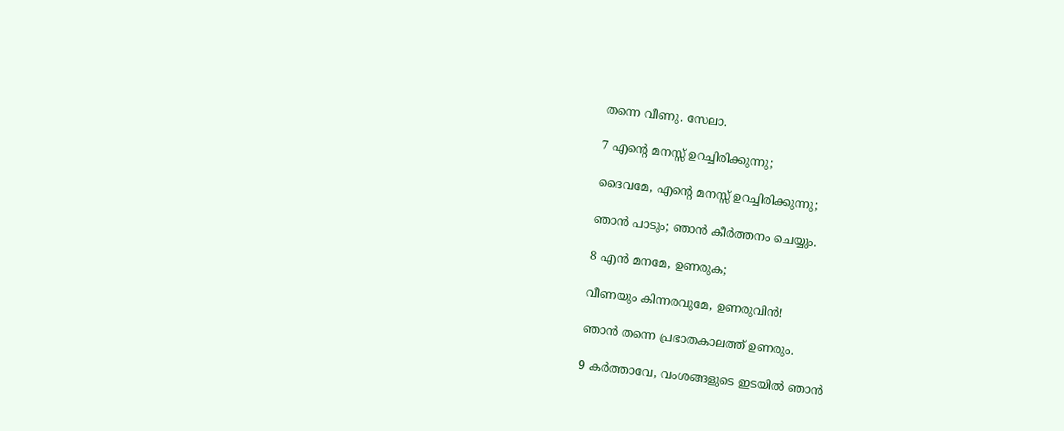തന്നെ വീണു. സേലാ.

7 എന്‍റെ മനസ്സ് ഉറച്ചിരിക്കുന്നു;

ദൈവമേ, എന്‍റെ മനസ്സ് ഉറച്ചിരിക്കുന്നു;

ഞാൻ പാടും; ഞാൻ കീർത്തനം ചെയ്യും.

8 എൻ മനമേ, ഉണരുക;

വീണയും കിന്നരവുമേ, ഉണരുവിൻ!

ഞാൻ തന്നെ പ്രഭാതകാലത്ത് ഉണരും.

9 കർത്താവേ, വംശങ്ങളുടെ ഇടയിൽ ഞാൻ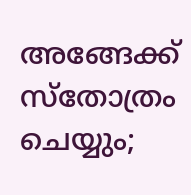അങ്ങേക്ക് സ്തോത്രം ചെയ്യും;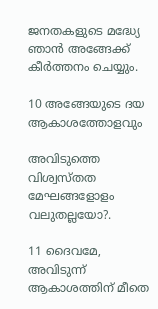ജനതകളുടെ മദ്ധ്യേ ഞാൻ അങ്ങേക്ക് കീർത്തനം ചെയ്യും.

10 അങ്ങേയുടെ ദയ ആകാശത്തോളവും

അവിടുത്തെ വിശ്വസ്തത മേഘങ്ങളോളം വലുതല്ലയോ?.

11 ദൈവമേ, അവിടുന്ന് ആകാശത്തിന് മീതെ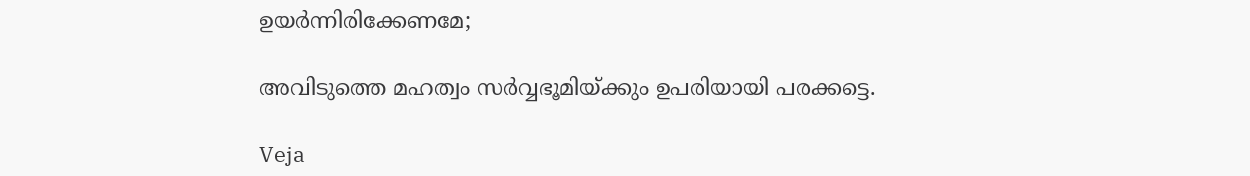ഉയർന്നിരിക്കേണമേ;

അവിടുത്തെ മഹത്വം സർവ്വഭൂമിയ്ക്കും ഉപരിയായി പരക്കട്ടെ.

Veja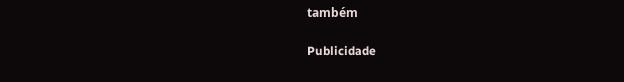também

Publicidade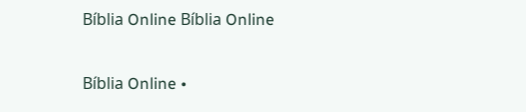Bíblia Online Bíblia Online

Bíblia Online •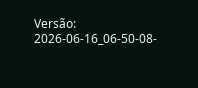Versão: 2026-06-16_06-50-08-